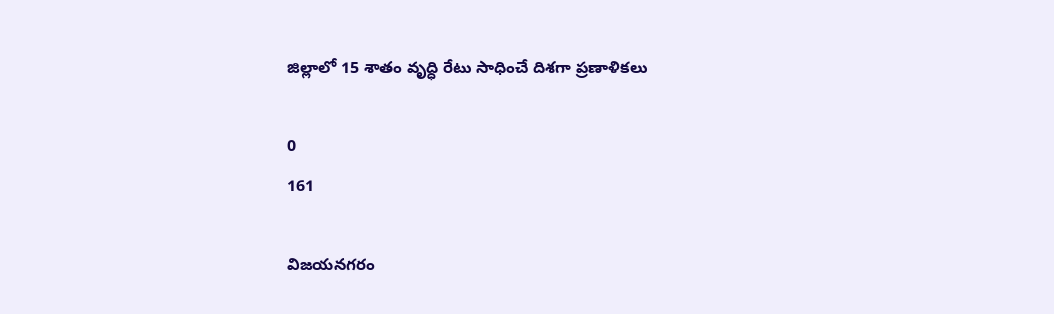జిల్లాలో 15 శాతం వృద్ధి రేటు సాధించే దిశగా ప్రణాళికలు

0
161

విజయనగరం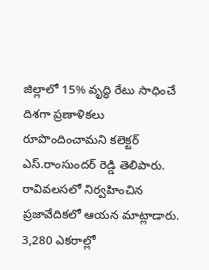జిల్లాలో 15% వృద్ధి రేటు సాధించే దిశగా ప్రణాళికలు రూపొందించామని కలెక్టర్ ఎస్.రాంసుందర్ రెడ్డి తెలిపారు. రావివలసలో నిర్వహించిన ప్రజావేదికలో ఆయన మాట్లాడారు. 3,280 ఎకరాల్లో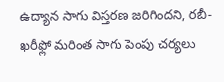ఉద్యాన సాగు విస్తరణ జరిగిందని, రబీ-ఖరీఫ్లో మరింత సాగు పెంపు చర్యలు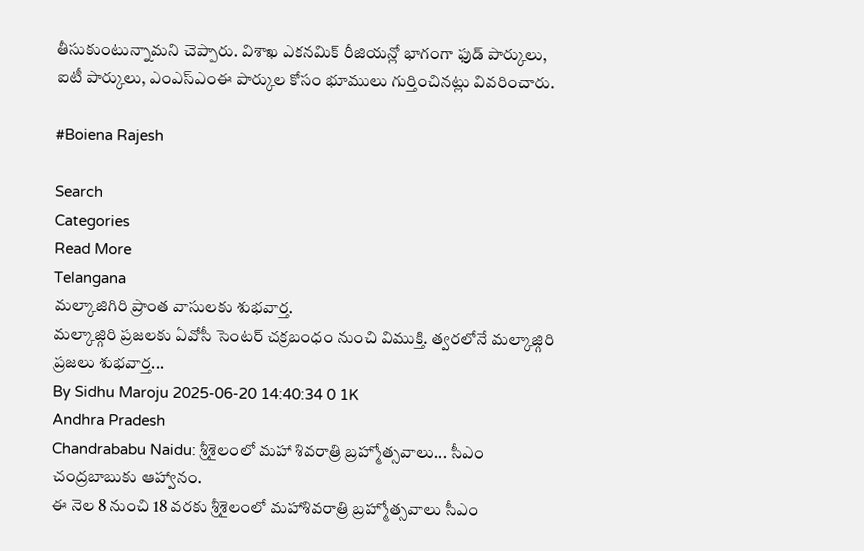తీసుకుంటున్నామని చెప్పారు. విశాఖ ఎకనమిక్ రీజియన్లో భాగంగా ఫుడ్ పార్కులు, ఐటీ పార్కులు, ఎంఎస్ఎంఈ పార్కుల కోసం భూములు గుర్తించినట్లు వివరించారు.

#Boiena Rajesh

Search
Categories
Read More
Telangana
మల్కాజిగిరి ప్రాంత వాసులకు శుభవార్త.
మల్కాజ్గిరి ప్రజలకు ఏవోసీ సెంటర్ చక్రబంధం నుంచి విముక్తి. త్వరలోనే మల్కాజ్గిరి ప్రజలు శుభవార్త...
By Sidhu Maroju 2025-06-20 14:40:34 0 1K
Andhra Pradesh
Chandrababu Naidu: శ్రీశైలంలో మహా శివరాత్రి బ్రహ్మోత్సవాలు... సీఎం చంద్రబాబుకు ఆహ్వానం.
ఈ నెల 8 నుంచి 18 వరకు శ్రీశైలంలో మహాశివరాత్రి బ్రహ్మోత్సవాలు సీఎం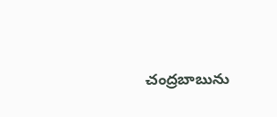చంద్రబాబును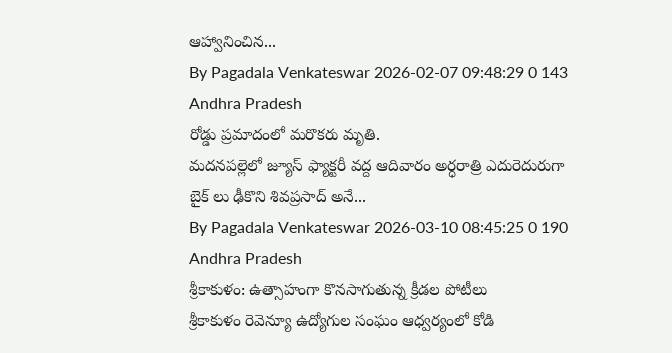ఆహ్వానించిన...
By Pagadala Venkateswar 2026-02-07 09:48:29 0 143
Andhra Pradesh
రోడ్డు ప్రమాదంలో మరొకరు మృతి.
మదనపల్లెలో జ్యూస్ ఫ్యాక్టరీ వద్ద ఆదివారం అర్ధరాత్రి ఎదురెదురుగా బైక్ లు ఢీకొని శివప్రసాద్ అనే...
By Pagadala Venkateswar 2026-03-10 08:45:25 0 190
Andhra Pradesh
శ్రీకాకుళం: ఉత్సాహంగా కొనసాగుతున్న క్రీడల పోటీలు
శ్రీకాకుళం రెవెన్యూ ఉద్యోగుల సంఘం ఆధ్వర్యంలో కోడి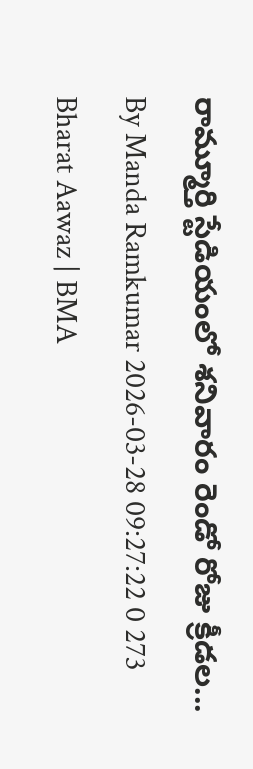రామ్మూర్తి స్టేడియంలో శనివారం రెండో రోజు క్రీడల...
By Manda Ramkumar 2026-03-28 09:27:22 0 273
Bharat Aawaz | BMA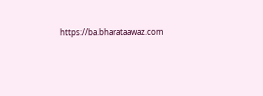https://ba.bharataawaz.com